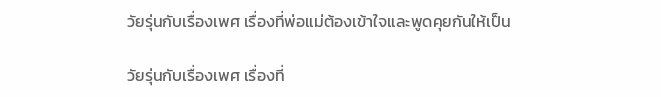วัยรุ่นกับเรื่องเพศ เรื่องที่พ่อแม่ต้องเข้าใจและพูดคุยกันให้เป็น

วัยรุ่นกับเรื่องเพศ เรื่องที่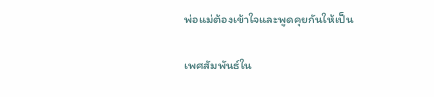พ่อแม่ต้องเข้าใจและพูดคุยกันให้เป็น

เพศสัมพันธ์ใน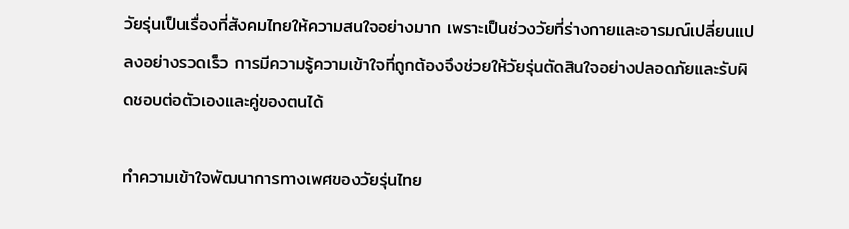วัยรุ่นเป็นเรื่องที่สังคมไทยให้ความสนใจอย่างมาก เพราะเป็นช่วงวัยที่ร่างกายและอารมณ์เปลี่ยนแปลงอย่างรวดเร็ว การมีความรู้ความเข้าใจที่ถูกต้องจึงช่วยให้วัยรุ่นตัดสินใจอย่างปลอดภัยและรับผิดชอบต่อตัวเองและคู่ของตนได้

ทำความเข้าใจพัฒนาการทางเพศของวัยรุ่นไทย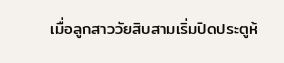เมื่อลูกสาววัยสิบสามเริ่มปิดประตูห้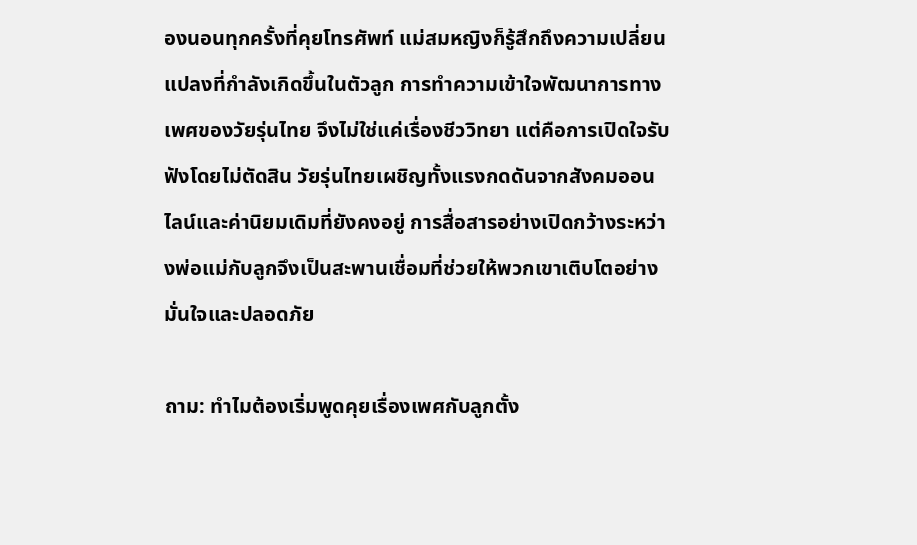องนอนทุกครั้งที่คุยโทรศัพท์ แม่สมหญิงก็รู้สึกถึงความเปลี่ยนแปลงที่กำลังเกิดขึ้นในตัวลูก การทำความเข้าใจพัฒนาการทางเพศของวัยรุ่นไทย จึงไม่ใช่แค่เรื่องชีววิทยา แต่คือการเปิดใจรับฟังโดยไม่ตัดสิน วัยรุ่นไทยเผชิญทั้งแรงกดดันจากสังคมออนไลน์และค่านิยมเดิมที่ยังคงอยู่ การสื่อสารอย่างเปิดกว้างระหว่างพ่อแม่กับลูกจึงเป็นสะพานเชื่อมที่ช่วยให้พวกเขาเติบโตอย่างมั่นใจและปลอดภัย

ถาม: ทำไมต้องเริ่มพูดคุยเรื่องเพศกับลูกตั้ง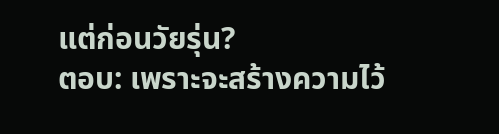แต่ก่อนวัยรุ่น?
ตอบ: เพราะจะสร้างความไว้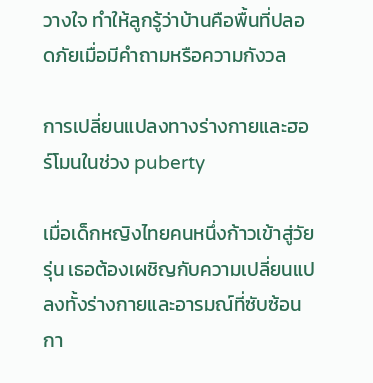วางใจ ทำให้ลูกรู้ว่าบ้านคือพื้นที่ปลอดภัยเมื่อมีคำถามหรือความกังวล

การเปลี่ยนแปลงทางร่างกายและฮอร์โมนในช่วง puberty

เมื่อเด็กหญิงไทยคนหนึ่งก้าวเข้าสู่วัยรุ่น เธอต้องเผชิญกับความเปลี่ยนแปลงทั้งร่างกายและอารมณ์ที่ซับซ้อน กา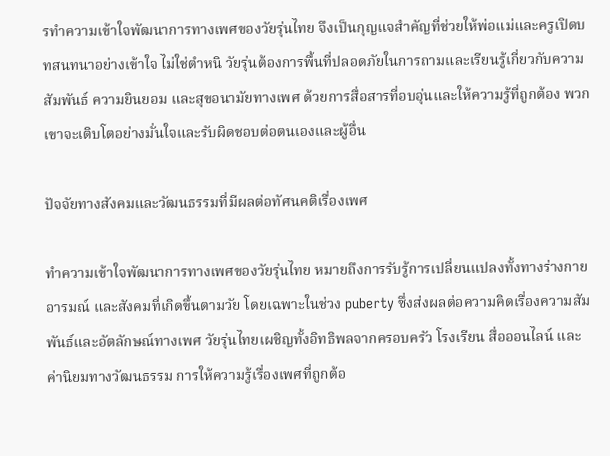รทำความเข้าใจพัฒนาการทางเพศของวัยรุ่นไทย จึงเป็นกุญแจสำคัญที่ช่วยให้พ่อแม่และครูเปิดบทสนทนาอย่างเข้าใจ ไม่ใช่ตำหนิ วัยรุ่นต้องการพื้นที่ปลอดภัยในการถามและเรียนรู้เกี่ยวกับความสัมพันธ์ ความยินยอม และสุขอนามัยทางเพศ ด้วยการสื่อสารที่อบอุ่นและให้ความรู้ที่ถูกต้อง พวกเขาจะเติบโตอย่างมั่นใจและรับผิดชอบต่อตนเองและผู้อื่น

ปัจจัยทางสังคมและวัฒนธรรมที่มีผลต่อทัศนคติเรื่องเพศ

ทำความเข้าใจพัฒนาการทางเพศของวัยรุ่นไทย หมายถึงการรับรู้การเปลี่ยนแปลงทั้งทางร่างกาย อารมณ์ และสังคมที่เกิดขึ้นตามวัย โดยเฉพาะในช่วง puberty ซึ่งส่งผลต่อความคิดเรื่องความสัมพันธ์และอัตลักษณ์ทางเพศ วัยรุ่นไทยเผชิญทั้งอิทธิพลจากครอบครัว โรงเรียน สื่อออนไลน์ และค่านิยมทางวัฒนธรรม การให้ความรู้เรื่องเพศที่ถูกต้อ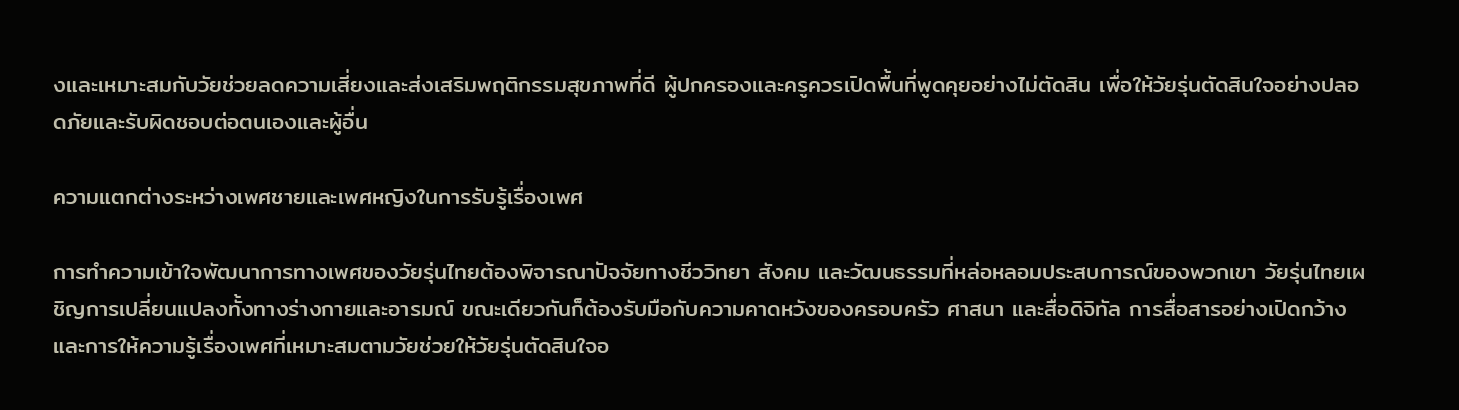งและเหมาะสมกับวัยช่วยลดความเสี่ยงและส่งเสริมพฤติกรรมสุขภาพที่ดี ผู้ปกครองและครูควรเปิดพื้นที่พูดคุยอย่างไม่ตัดสิน เพื่อให้วัยรุ่นตัดสินใจอย่างปลอดภัยและรับผิดชอบต่อตนเองและผู้อื่น

ความแตกต่างระหว่างเพศชายและเพศหญิงในการรับรู้เรื่องเพศ

การทำความเข้าใจพัฒนาการทางเพศของวัยรุ่นไทยต้องพิจารณาปัจจัยทางชีววิทยา สังคม และวัฒนธรรมที่หล่อหลอมประสบการณ์ของพวกเขา วัยรุ่นไทยเผชิญการเปลี่ยนแปลงทั้งทางร่างกายและอารมณ์ ขณะเดียวกันก็ต้องรับมือกับความคาดหวังของครอบครัว ศาสนา และสื่อดิจิทัล การสื่อสารอย่างเปิดกว้างและการให้ความรู้เรื่องเพศที่เหมาะสมตามวัยช่วยให้วัยรุ่นตัดสินใจอ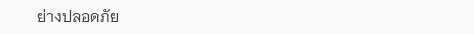ย่างปลอดภัย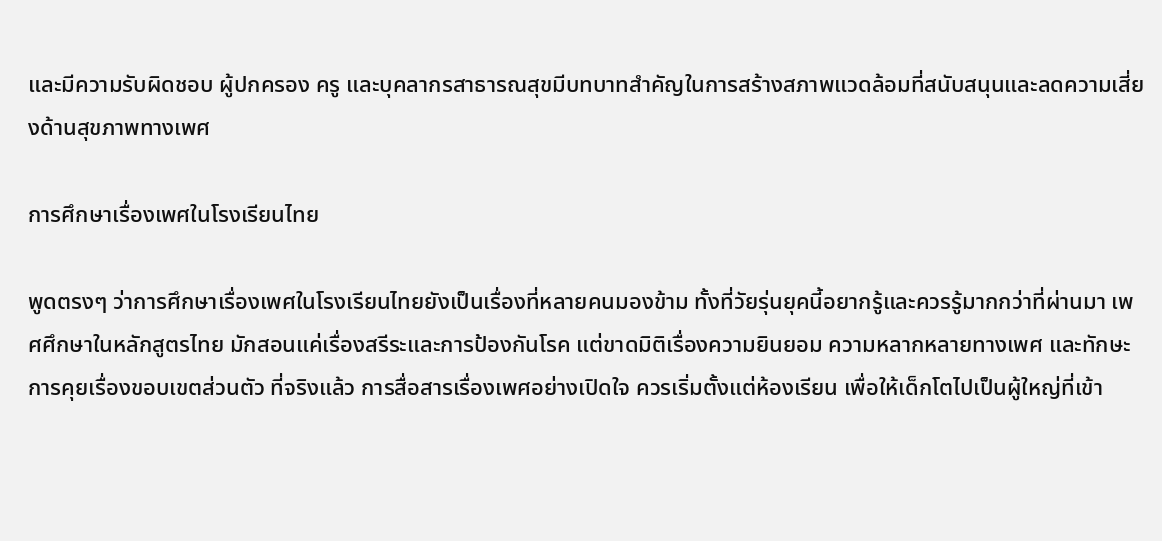และมีความรับผิดชอบ ผู้ปกครอง ครู และบุคลากรสาธารณสุขมีบทบาทสำคัญในการสร้างสภาพแวดล้อมที่สนับสนุนและลดความเสี่ยงด้านสุขภาพทางเพศ

การศึกษาเรื่องเพศในโรงเรียนไทย

พูดตรงๆ ว่าการศึกษาเรื่องเพศในโรงเรียนไทยยังเป็นเรื่องที่หลายคนมองข้าม ทั้งที่วัยรุ่นยุคนี้อยากรู้และควรรู้มากกว่าที่ผ่านมา เพศศึกษาในหลักสูตรไทย มักสอนแค่เรื่องสรีระและการป้องกันโรค แต่ขาดมิติเรื่องความยินยอม ความหลากหลายทางเพศ และทักษะการคุยเรื่องขอบเขตส่วนตัว ที่จริงแล้ว การสื่อสารเรื่องเพศอย่างเปิดใจ ควรเริ่มตั้งแต่ห้องเรียน เพื่อให้เด็กโตไปเป็นผู้ใหญ่ที่เข้า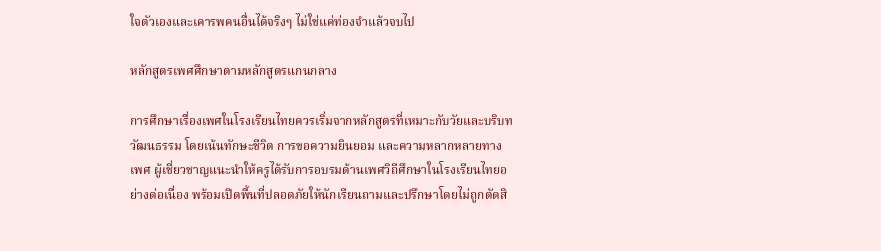ใจตัวเองและเคารพคนอื่นได้จริงๆ ไม่ใช่แค่ท่องจำแล้วจบไป

หลักสูตรเพศศึกษาตามหลักสูตรแกนกลาง

การศึกษาเรื่องเพศในโรงเรียนไทยควรเริ่มจากหลักสูตรที่เหมาะกับวัยและบริบทวัฒนธรรม โดยเน้นทักษะชีวิต การขอความยินยอม และความหลากหลายทางเพศ ผู้เชี่ยวชาญแนะนำให้ครูได้รับการอบรมด้านเพศวิถีศึกษาในโรงเรียนไทยอย่างต่อเนื่อง พร้อมเปิดพื้นที่ปลอดภัยให้นักเรียนถามและปรึกษาโดยไม่ถูกตัดสิ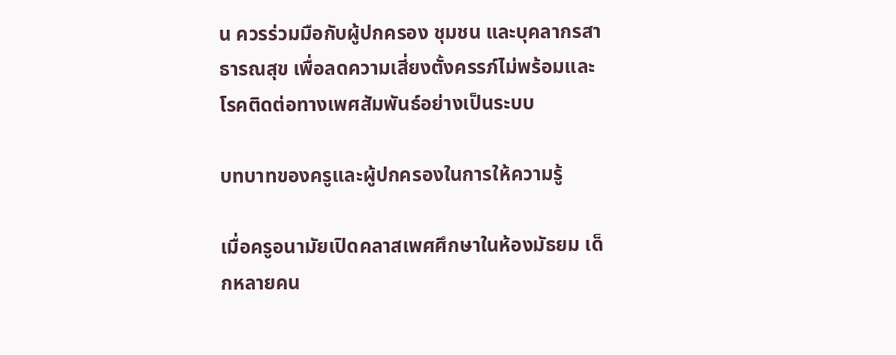น ควรร่วมมือกับผู้ปกครอง ชุมชน และบุคลากรสาธารณสุข เพื่อลดความเสี่ยงตั้งครรภ์ไม่พร้อมและโรคติดต่อทางเพศสัมพันธ์อย่างเป็นระบบ

บทบาทของครูและผู้ปกครองในการให้ความรู้

เมื่อครูอนามัยเปิดคลาสเพศศึกษาในห้องมัธยม เด็กหลายคน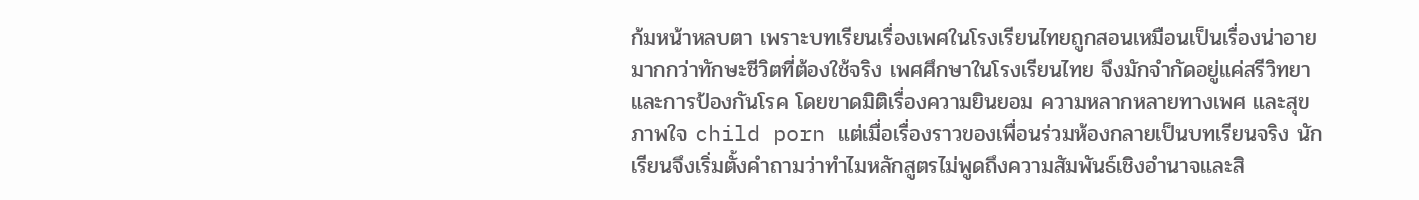ก้มหน้าหลบตา เพราะบทเรียนเรื่องเพศในโรงเรียนไทยถูกสอนเหมือนเป็นเรื่องน่าอาย มากกว่าทักษะชีวิตที่ต้องใช้จริง เพศศึกษาในโรงเรียนไทย จึงมักจำกัดอยู่แค่สรีวิทยาและการป้องกันโรค โดยขาดมิติเรื่องความยินยอม ความหลากหลายทางเพศ และสุขภาพใจ child porn แต่เมื่อเรื่องราวของเพื่อนร่วมห้องกลายเป็นบทเรียนจริง นักเรียนจึงเริ่มตั้งคำถามว่าทำไมหลักสูตรไม่พูดถึงความสัมพันธ์เชิงอำนาจและสิ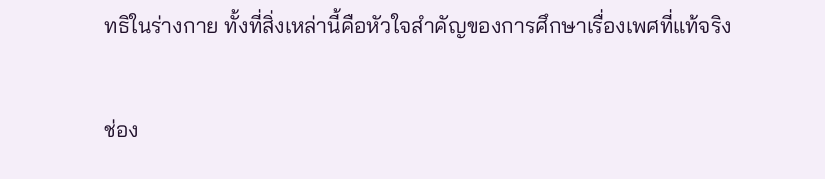ทธิในร่างกาย ทั้งที่สิ่งเหล่านี้คือหัวใจสำคัญของการศึกษาเรื่องเพศที่แท้จริง

ช่อง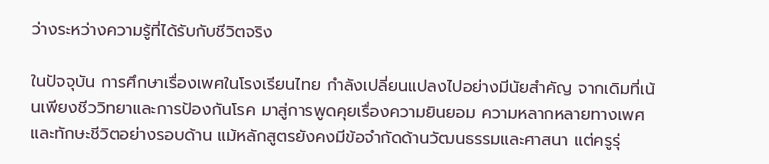ว่างระหว่างความรู้ที่ได้รับกับชีวิตจริง

ในปัจจุบัน การศึกษาเรื่องเพศในโรงเรียนไทย กำลังเปลี่ยนแปลงไปอย่างมีนัยสำคัญ จากเดิมที่เน้นเพียงชีววิทยาและการป้องกันโรค มาสู่การพูดคุยเรื่องความยินยอม ความหลากหลายทางเพศ และทักษะชีวิตอย่างรอบด้าน แม้หลักสูตรยังคงมีข้อจำกัดด้านวัฒนธรรมและศาสนา แต่ครูรุ่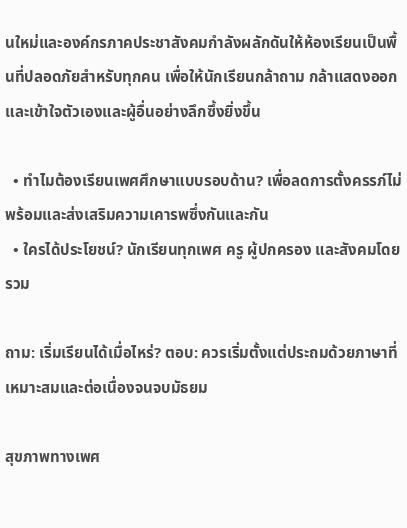นใหม่และองค์กรภาคประชาสังคมกำลังผลักดันให้ห้องเรียนเป็นพื้นที่ปลอดภัยสำหรับทุกคน เพื่อให้นักเรียนกล้าถาม กล้าแสดงออก และเข้าใจตัวเองและผู้อื่นอย่างลึกซึ้งยิ่งขึ้น

  • ทำไมต้องเรียนเพศศึกษาแบบรอบด้าน? เพื่อลดการตั้งครรภ์ไม่พร้อมและส่งเสริมความเคารพซึ่งกันและกัน
  • ใครได้ประโยชน์? นักเรียนทุกเพศ ครู ผู้ปกครอง และสังคมโดยรวม

ถาม: เริ่มเรียนได้เมื่อไหร่? ตอบ: ควรเริ่มตั้งแต่ประถมด้วยภาษาที่เหมาะสมและต่อเนื่องจนจบมัธยม

สุขภาพทางเพศ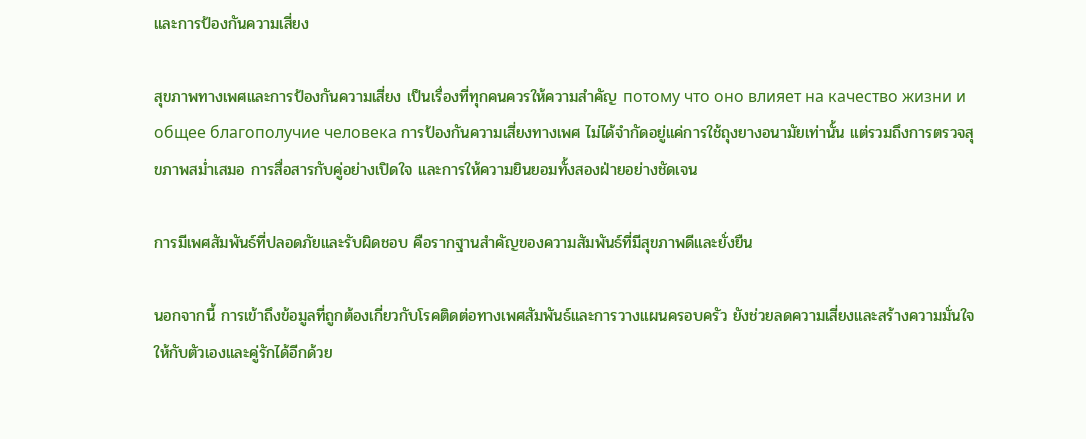และการป้องกันความเสี่ยง

สุขภาพทางเพศและการป้องกันความเสี่ยง เป็นเรื่องที่ทุกคนควรให้ความสำคัญ потому что оно влияет на качество жизни и общее благополучие человека การป้องกันความเสี่ยงทางเพศ ไม่ได้จำกัดอยู่แค่การใช้ถุงยางอนามัยเท่านั้น แต่รวมถึงการตรวจสุขภาพสม่ำเสมอ การสื่อสารกับคู่อย่างเปิดใจ และการให้ความยินยอมทั้งสองฝ่ายอย่างชัดเจน

การมีเพศสัมพันธ์ที่ปลอดภัยและรับผิดชอบ คือรากฐานสำคัญของความสัมพันธ์ที่มีสุขภาพดีและยั่งยืน

นอกจากนี้ การเข้าถึงข้อมูลที่ถูกต้องเกี่ยวกับโรคติดต่อทางเพศสัมพันธ์และการวางแผนครอบครัว ยังช่วยลดความเสี่ยงและสร้างความมั่นใจให้กับตัวเองและคู่รักได้อีกด้วย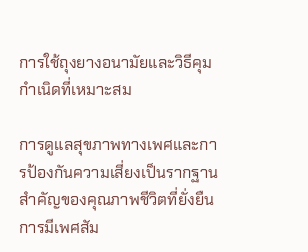การใช้ถุงยางอนามัยและวิธีคุมกำเนิดที่เหมาะสม

การดูแลสุขภาพทางเพศและการป้องกันความเสี่ยงเป็นรากฐานสำคัญของคุณภาพชีวิตที่ยั่งยืน การมีเพศสัม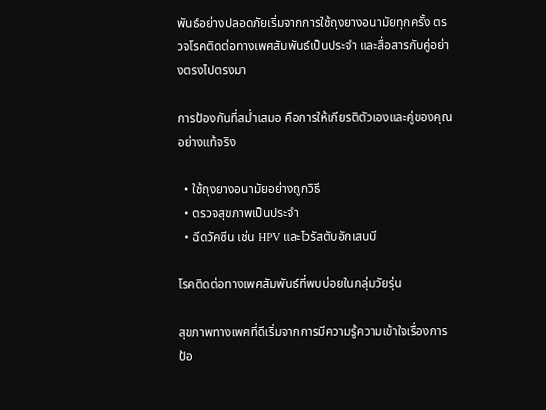พันธ์อย่างปลอดภัยเริ่มจากการใช้ถุงยางอนามัยทุกครั้ง ตรวจโรคติดต่อทางเพศสัมพันธ์เป็นประจำ และสื่อสารกับคู่อย่างตรงไปตรงมา

การป้องกันที่สม่ำเสมอ คือการให้เกียรติตัวเองและคู่ของคุณอย่างแท้จริง

  • ใช้ถุงยางอนามัยอย่างถูกวิธี
  • ตรวจสุขภาพเป็นประจำ
  • ฉีดวัคซีน เช่น HPV และไวรัสตับอักเสบบี

โรคติดต่อทางเพศสัมพันธ์ที่พบบ่อยในกลุ่มวัยรุ่น

สุขภาพทางเพศที่ดีเริ่มจากการมีความรู้ความเข้าใจเรื่องการป้อ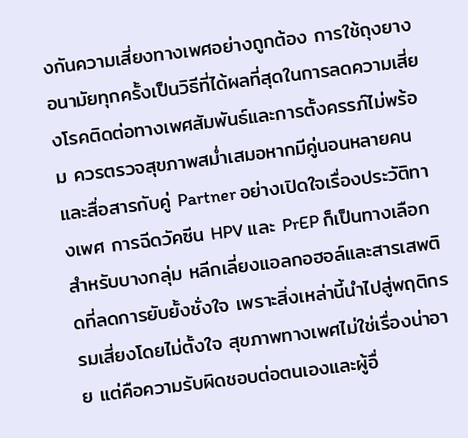งกันความเสี่ยงทางเพศอย่างถูกต้อง การใช้ถุงยางอนามัยทุกครั้งเป็นวิธีที่ได้ผลที่สุดในการลดความเสี่ยงโรคติดต่อทางเพศสัมพันธ์และการตั้งครรภ์ไม่พร้อม ควรตรวจสุขภาพสม่ำเสมอหากมีคู่นอนหลายคน และสื่อสารกับคู่ Partner อย่างเปิดใจเรื่องประวัติทางเพศ การฉีดวัคซีน HPV และ PrEP ก็เป็นทางเลือกสำหรับบางกลุ่ม หลีกเลี่ยงแอลกอฮอล์และสารเสพติดที่ลดการยับยั้งชั่งใจ เพราะสิ่งเหล่านี้นำไปสู่พฤติกรรมเสี่ยงโดยไม่ตั้งใจ สุขภาพทางเพศไม่ใช่เรื่องน่าอาย แต่คือความรับผิดชอบต่อตนเองและผู้อื่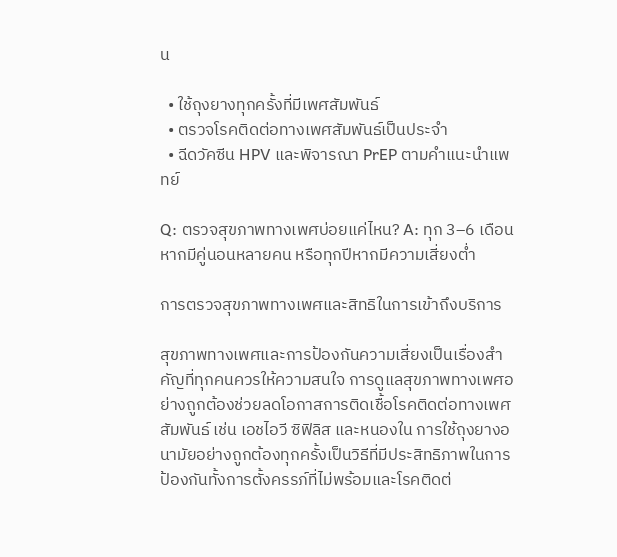น

  • ใช้ถุงยางทุกครั้งที่มีเพศสัมพันธ์
  • ตรวจโรคติดต่อทางเพศสัมพันธ์เป็นประจำ
  • ฉีดวัคซีน HPV และพิจารณา PrEP ตามคำแนะนำแพทย์

Q: ตรวจสุขภาพทางเพศบ่อยแค่ไหน? A: ทุก 3–6 เดือน หากมีคู่นอนหลายคน หรือทุกปีหากมีความเสี่ยงต่ำ

การตรวจสุขภาพทางเพศและสิทธิในการเข้าถึงบริการ

สุขภาพทางเพศและการป้องกันความเสี่ยงเป็นเรื่องสำคัญที่ทุกคนควรให้ความสนใจ การดูแลสุขภาพทางเพศอย่างถูกต้องช่วยลดโอกาสการติดเชื้อโรคติดต่อทางเพศสัมพันธ์ เช่น เอชไอวี ซิฟิลิส และหนองใน การใช้ถุงยางอนามัยอย่างถูกต้องทุกครั้งเป็นวิธีที่มีประสิทธิภาพในการป้องกันทั้งการตั้งครรภ์ที่ไม่พร้อมและโรคติดต่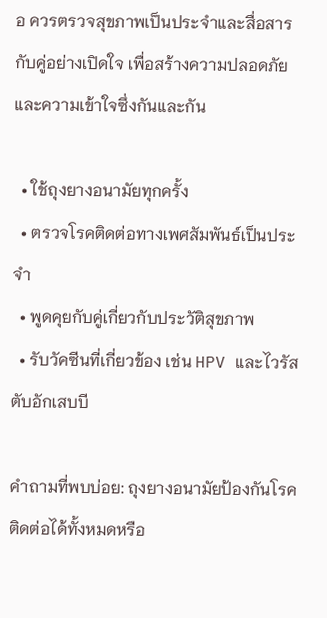อ ควรตรวจสุขภาพเป็นประจำและสื่อสารกับคู่อย่างเปิดใจ เพื่อสร้างความปลอดภัยและความเข้าใจซึ่งกันและกัน

  • ใช้ถุงยางอนามัยทุกครั้ง
  • ตรวจโรคติดต่อทางเพศสัมพันธ์เป็นประจำ
  • พูดคุยกับคู่เกี่ยวกับประวัติสุขภาพ
  • รับวัคซีนที่เกี่ยวข้อง เช่น HPV และไวรัสตับอักเสบบี

คำถามที่พบบ่อย: ถุงยางอนามัยป้องกันโรคติดต่อได้ทั้งหมดหรือ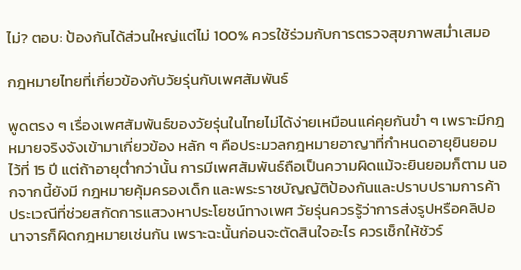ไม่? ตอบ: ป้องกันได้ส่วนใหญ่แต่ไม่ 100% ควรใช้ร่วมกับการตรวจสุขภาพสม่ำเสมอ

กฎหมายไทยที่เกี่ยวข้องกับวัยรุ่นกับเพศสัมพันธ์

พูดตรง ๆ เรื่องเพศสัมพันธ์ของวัยรุ่นในไทยไม่ได้ง่ายเหมือนแค่คุยกันขำ ๆ เพราะมีกฎหมายจริงจังเข้ามาเกี่ยวข้อง หลัก ๆ คือประมวลกฎหมายอาญาที่กำหนดอายุยินยอมไว้ที่ 15 ปี แต่ถ้าอายุต่ำกว่านั้น การมีเพศสัมพันธ์ถือเป็นความผิดแม้จะยินยอมก็ตาม นอกจากนี้ยังมี กฎหมายคุ้มครองเด็ก และพระราชบัญญัติป้องกันและปราบปรามการค้าประเวณีที่ช่วยสกัดการแสวงหาประโยชน์ทางเพศ วัยรุ่นควรรู้ว่าการส่งรูปหรือคลิปอนาจารก็ผิดกฎหมายเช่นกัน เพราะฉะนั้นก่อนจะตัดสินใจอะไร ควรเช็กให้ชัวร์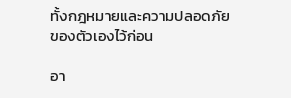ทั้งกฎหมายและความปลอดภัยของตัวเองไว้ก่อน

อา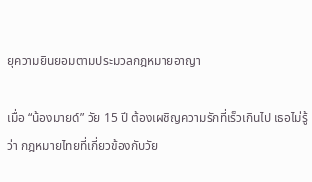ยุความยินยอมตามประมวลกฎหมายอาญา

เมื่อ “น้องมายด์” วัย 15 ปี ต้องเผชิญความรักที่เร็วเกินไป เธอไม่รู้ว่า กฎหมายไทยที่เกี่ยวข้องกับวัย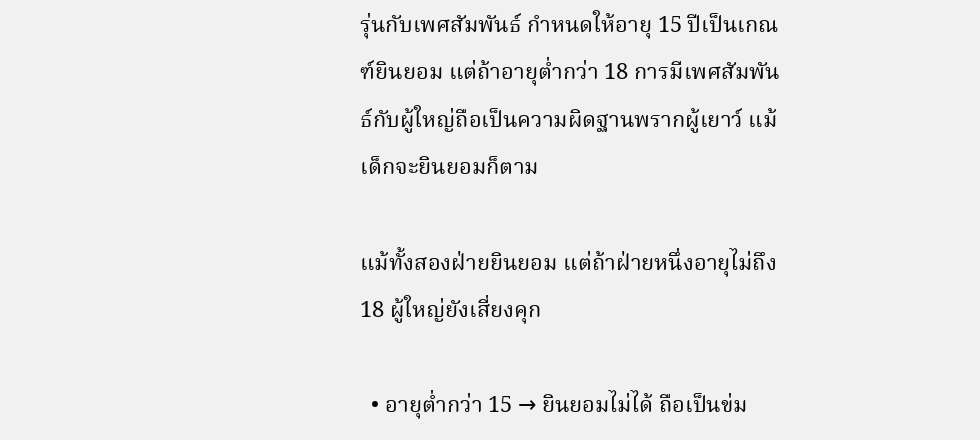รุ่นกับเพศสัมพันธ์ กำหนดให้อายุ 15 ปีเป็นเกณฑ์ยินยอม แต่ถ้าอายุต่ำกว่า 18 การมีเพศสัมพันธ์กับผู้ใหญ่ถือเป็นความผิดฐานพรากผู้เยาว์ แม้เด็กจะยินยอมก็ตาม

แม้ทั้งสองฝ่ายยินยอม แต่ถ้าฝ่ายหนึ่งอายุไม่ถึง 18 ผู้ใหญ่ยังเสี่ยงคุก

  • อายุต่ำกว่า 15 → ยินยอมไม่ได้ ถือเป็นข่ม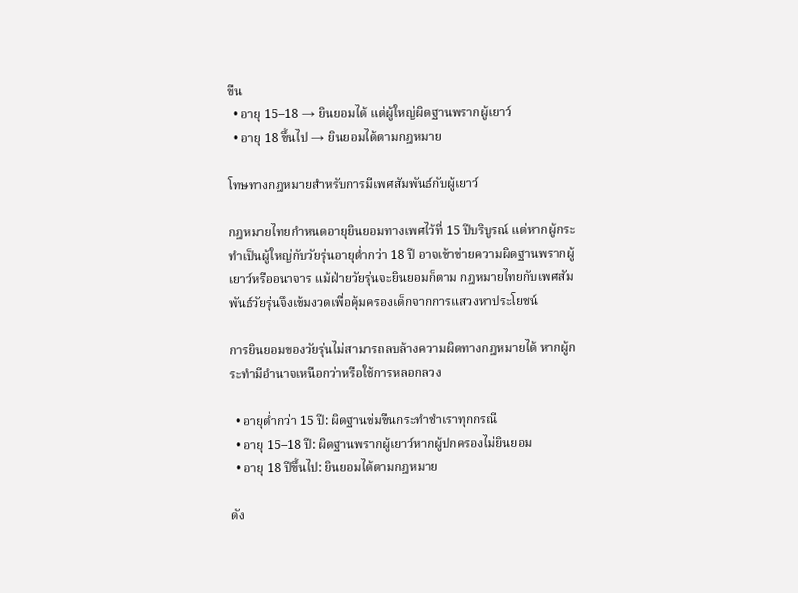ขืน
  • อายุ 15–18 → ยินยอมได้ แต่ผู้ใหญ่ผิดฐานพรากผู้เยาว์
  • อายุ 18 ขึ้นไป → ยินยอมได้ตามกฎหมาย

โทษทางกฎหมายสำหรับการมีเพศสัมพันธ์กับผู้เยาว์

กฎหมายไทยกำหนดอายุยินยอมทางเพศไว้ที่ 15 ปีบริบูรณ์ แต่หากผู้กระทำเป็นผู้ใหญ่กับวัยรุ่นอายุต่ำกว่า 18 ปี อาจเข้าข่ายความผิดฐานพรากผู้เยาว์หรืออนาจาร แม้ฝ่ายวัยรุ่นจะยินยอมก็ตาม กฎหมายไทยกับเพศสัมพันธ์วัยรุ่นจึงเข้มงวดเพื่อคุ้มครองเด็กจากการแสวงหาประโยชน์

การยินยอมของวัยรุ่นไม่สามารถลบล้างความผิดทางกฎหมายได้ หากผู้กระทำมีอำนาจเหนือกว่าหรือใช้การหลอกลวง

  • อายุต่ำกว่า 15 ปี: ผิดฐานข่มขืนกระทำชำเราทุกกรณี
  • อายุ 15–18 ปี: ผิดฐานพรากผู้เยาว์หากผู้ปกครองไม่ยินยอม
  • อายุ 18 ปีขึ้นไป: ยินยอมได้ตามกฎหมาย

ดัง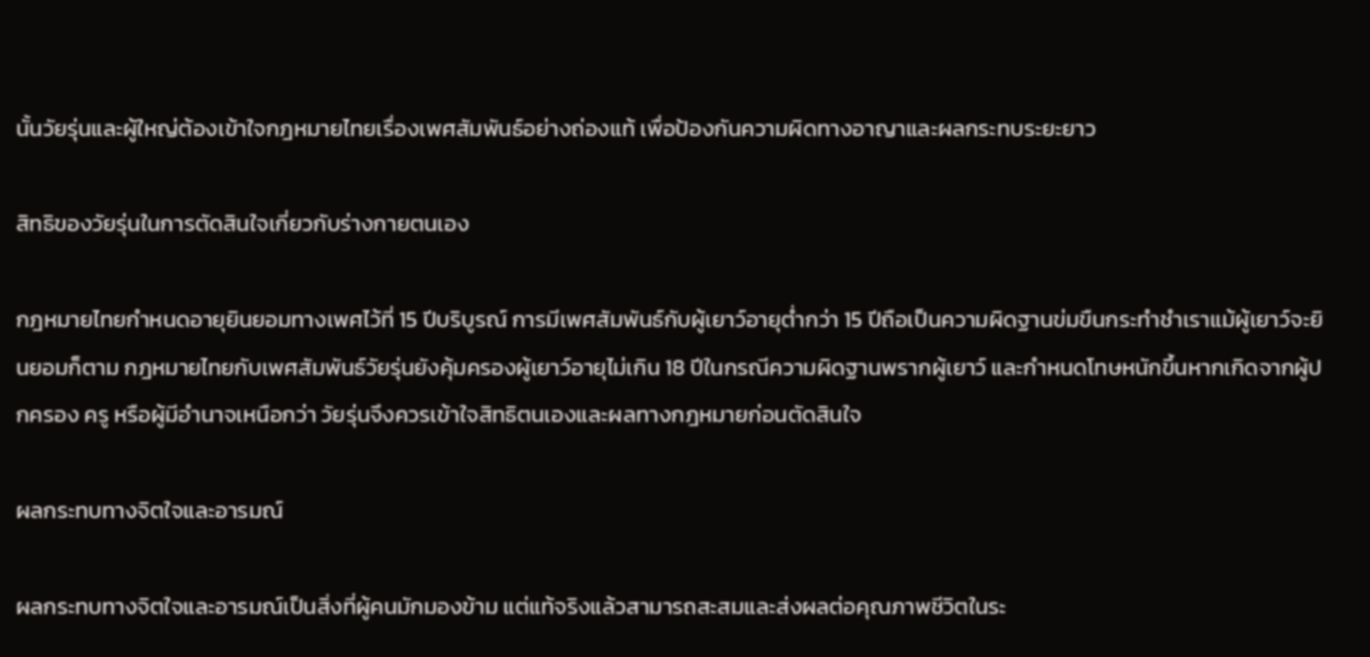นั้นวัยรุ่นและผู้ใหญ่ต้องเข้าใจกฎหมายไทยเรื่องเพศสัมพันธ์อย่างถ่องแท้ เพื่อป้องกันความผิดทางอาญาและผลกระทบระยะยาว

สิทธิของวัยรุ่นในการตัดสินใจเกี่ยวกับร่างกายตนเอง

กฎหมายไทยกำหนดอายุยินยอมทางเพศไว้ที่ 15 ปีบริบูรณ์ การมีเพศสัมพันธ์กับผู้เยาว์อายุต่ำกว่า 15 ปีถือเป็นความผิดฐานข่มขืนกระทำชำเราแม้ผู้เยาว์จะยินยอมก็ตาม กฎหมายไทยกับเพศสัมพันธ์วัยรุ่นยังคุ้มครองผู้เยาว์อายุไม่เกิน 18 ปีในกรณีความผิดฐานพรากผู้เยาว์ และกำหนดโทษหนักขึ้นหากเกิดจากผู้ปกครอง ครู หรือผู้มีอำนาจเหนือกว่า วัยรุ่นจึงควรเข้าใจสิทธิตนเองและผลทางกฎหมายก่อนตัดสินใจ

ผลกระทบทางจิตใจและอารมณ์

ผลกระทบทางจิตใจและอารมณ์เป็นสิ่งที่ผู้คนมักมองข้าม แต่แท้จริงแล้วสามารถสะสมและส่งผลต่อคุณภาพชีวิตในระ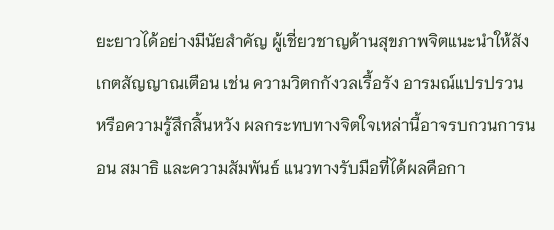ยะยาวได้อย่างมีนัยสำคัญ ผู้เชี่ยวชาญด้านสุขภาพจิตแนะนำให้สังเกตสัญญาณเตือน เช่น ความวิตกกังวลเรื้อรัง อารมณ์แปรปรวน หรือความรู้สึกสิ้นหวัง ผลกระทบทางจิตใจเหล่านี้อาจรบกวนการนอน สมาธิ และความสัมพันธ์ แนวทางรับมือที่ได้ผลคือกา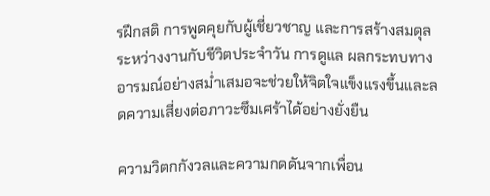รฝึกสติ การพูดคุยกับผู้เชี่ยวชาญ และการสร้างสมดุลระหว่างงานกับชีวิตประจำวัน การดูแล ผลกระทบทางอารมณ์อย่างสม่ำเสมอจะช่วยให้จิตใจแข็งแรงขึ้นและลดความเสี่ยงต่อภาวะซึมเศร้าได้อย่างยั่งยืน

ความวิตกกังวลและความกดดันจากเพื่อน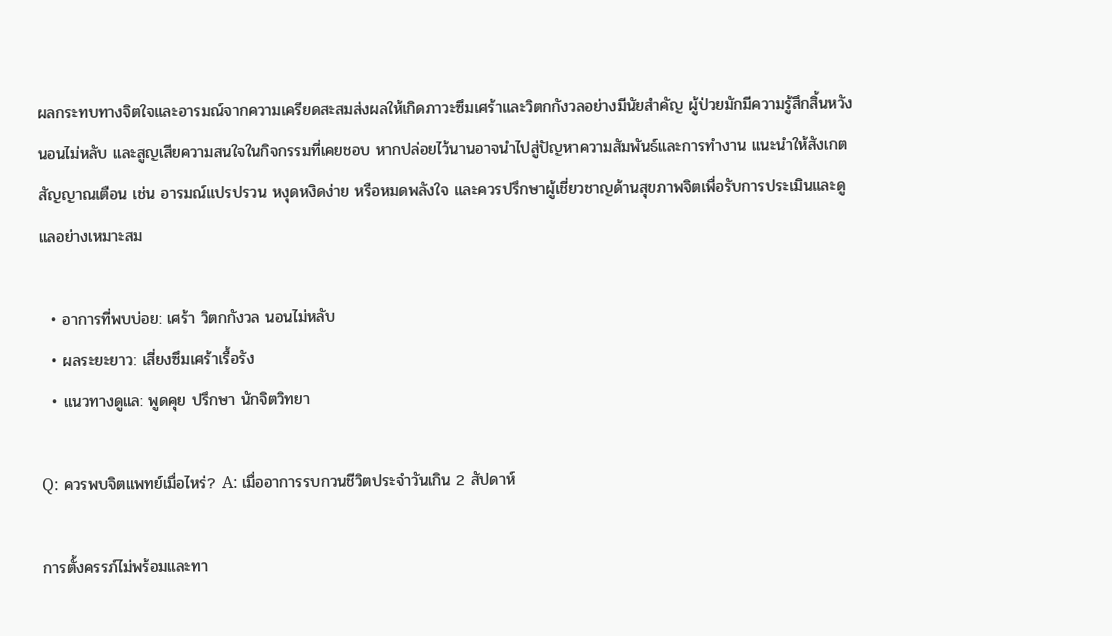ผลกระทบทางจิตใจและอารมณ์จากความเครียดสะสมส่งผลให้เกิดภาวะซึมเศร้าและวิตกกังวลอย่างมีนัยสำคัญ ผู้ป่วยมักมีความรู้สึกสิ้นหวัง นอนไม่หลับ และสูญเสียความสนใจในกิจกรรมที่เคยชอบ หากปล่อยไว้นานอาจนำไปสู่ปัญหาความสัมพันธ์และการทำงาน แนะนำให้สังเกตสัญญาณเตือน เช่น อารมณ์แปรปรวน หงุดหงิดง่าย หรือหมดพลังใจ และควรปรึกษาผู้เชี่ยวชาญด้านสุขภาพจิตเพื่อรับการประเมินและดูแลอย่างเหมาะสม

  • อาการที่พบบ่อย: เศร้า วิตกกังวล นอนไม่หลับ
  • ผลระยะยาว: เสี่ยงซึมเศร้าเรื้อรัง
  • แนวทางดูแล: พูดคุย ปรึกษา นักจิตวิทยา

Q: ควรพบจิตแพทย์เมื่อไหร่? A: เมื่ออาการรบกวนชีวิตประจำวันเกิน 2 สัปดาห์

การตั้งครรภ์ไม่พร้อมและทา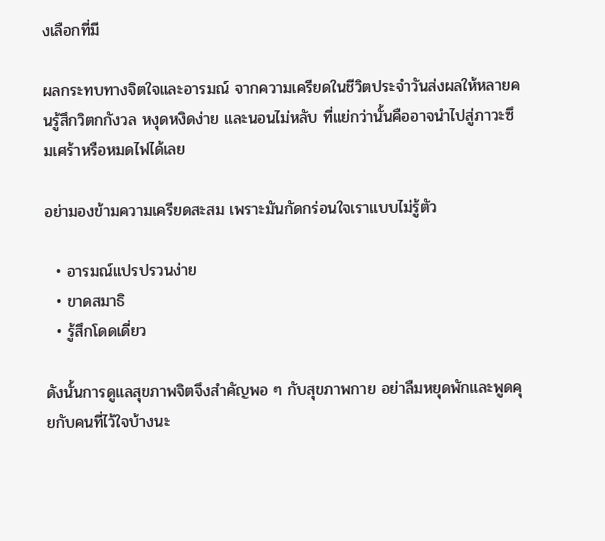งเลือกที่มี

ผลกระทบทางจิตใจและอารมณ์ จากความเครียดในชีวิตประจำวันส่งผลให้หลายคนรู้สึกวิตกกังวล หงุดหงิดง่าย และนอนไม่หลับ ที่แย่กว่านั้นคืออาจนำไปสู่ภาวะซึมเศร้าหรือหมดไฟได้เลย

อย่ามองข้ามความเครียดสะสม เพราะมันกัดกร่อนใจเราแบบไม่รู้ตัว

  • อารมณ์แปรปรวนง่าย
  • ขาดสมาธิ
  • รู้สึกโดดเดี่ยว

ดังนั้นการดูแลสุขภาพจิตจึงสำคัญพอ ๆ กับสุขภาพกาย อย่าลืมหยุดพักและพูดคุยกับคนที่ไว้ใจบ้างนะ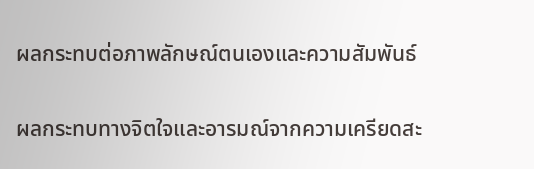ผลกระทบต่อภาพลักษณ์ตนเองและความสัมพันธ์

ผลกระทบทางจิตใจและอารมณ์จากความเครียดสะ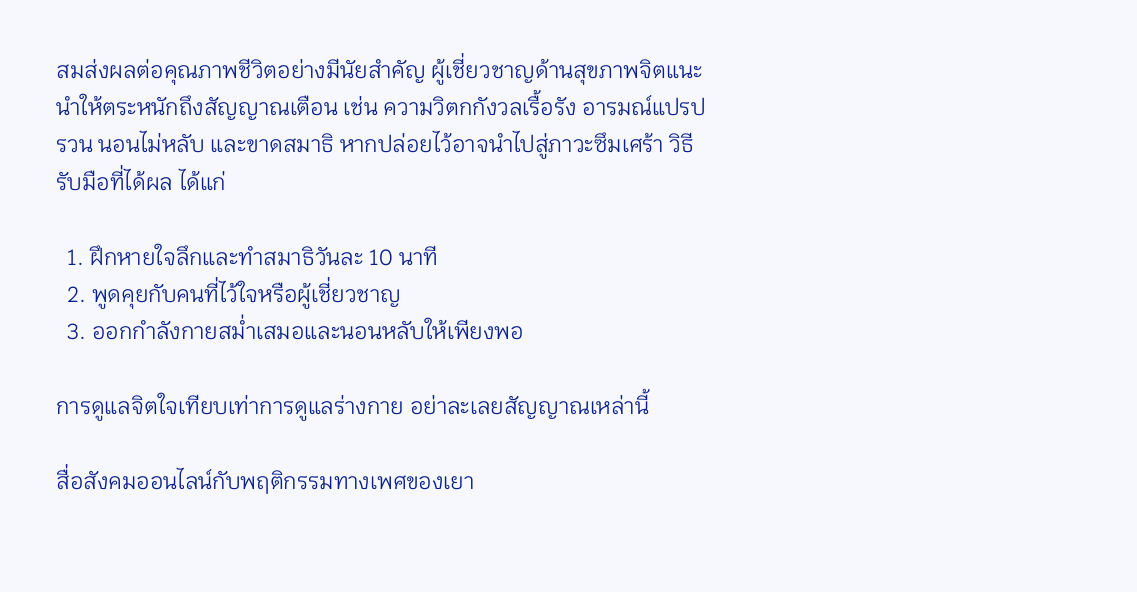สมส่งผลต่อคุณภาพชีวิตอย่างมีนัยสำคัญ ผู้เชี่ยวชาญด้านสุขภาพจิตแนะนำให้ตระหนักถึงสัญญาณเตือน เช่น ความวิตกกังวลเรื้อรัง อารมณ์แปรปรวน นอนไม่หลับ และขาดสมาธิ หากปล่อยไว้อาจนำไปสู่ภาวะซึมเศร้า วิธีรับมือที่ได้ผล ได้แก่

  1. ฝึกหายใจลึกและทำสมาธิวันละ 10 นาที
  2. พูดคุยกับคนที่ไว้ใจหรือผู้เชี่ยวชาญ
  3. ออกกำลังกายสม่ำเสมอและนอนหลับให้เพียงพอ

การดูแลจิตใจเทียบเท่าการดูแลร่างกาย อย่าละเลยสัญญาณเหล่านี้

สื่อสังคมออนไลน์กับพฤติกรรมทางเพศของเยา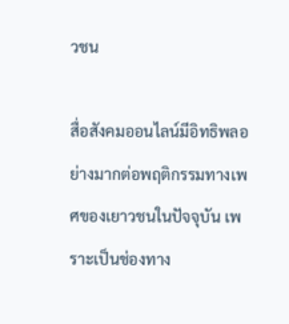วชน

สื่อสังคมออนไลน์มีอิทธิพลอย่างมากต่อพฤติกรรมทางเพศของเยาวชนในปัจจุบัน เพราะเป็นช่องทาง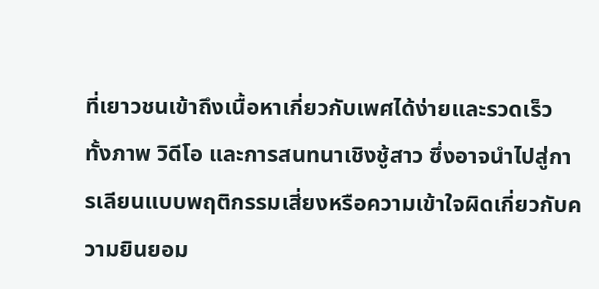ที่เยาวชนเข้าถึงเนื้อหาเกี่ยวกับเพศได้ง่ายและรวดเร็ว ทั้งภาพ วิดีโอ และการสนทนาเชิงชู้สาว ซึ่งอาจนำไปสู่การเลียนแบบพฤติกรรมเสี่ยงหรือความเข้าใจผิดเกี่ยวกับความยินยอม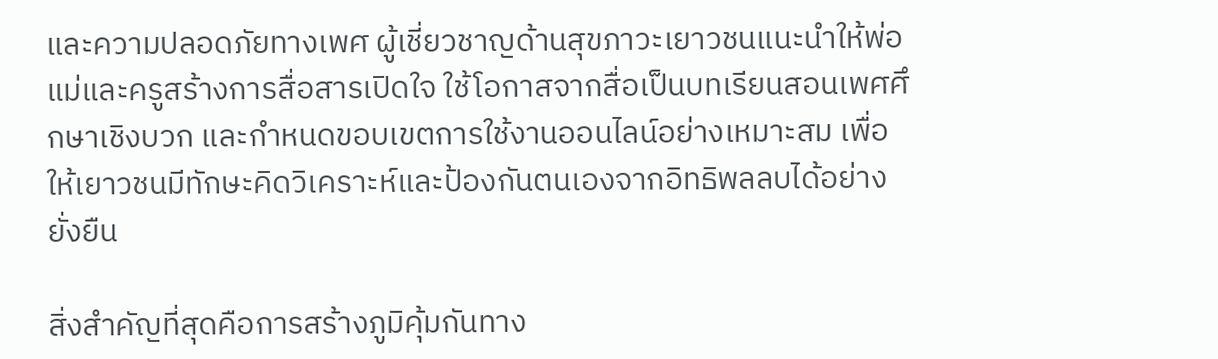และความปลอดภัยทางเพศ ผู้เชี่ยวชาญด้านสุขภาวะเยาวชนแนะนำให้พ่อแม่และครูสร้างการสื่อสารเปิดใจ ใช้โอกาสจากสื่อเป็นบทเรียนสอนเพศศึกษาเชิงบวก และกำหนดขอบเขตการใช้งานออนไลน์อย่างเหมาะสม เพื่อให้เยาวชนมีทักษะคิดวิเคราะห์และป้องกันตนเองจากอิทธิพลลบได้อย่างยั่งยืน

สิ่งสำคัญที่สุดคือการสร้างภูมิคุ้มกันทาง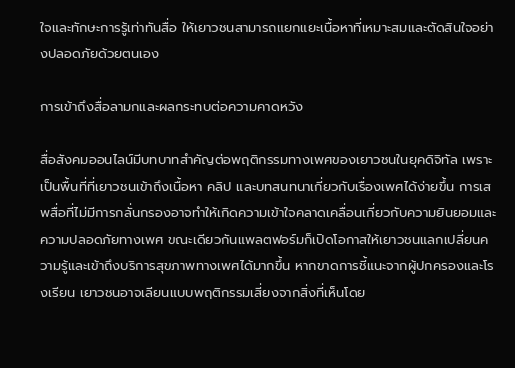ใจและทักษะการรู้เท่าทันสื่อ ให้เยาวชนสามารถแยกแยะเนื้อหาที่เหมาะสมและตัดสินใจอย่างปลอดภัยด้วยตนเอง

การเข้าถึงสื่อลามกและผลกระทบต่อความคาดหวัง

สื่อสังคมออนไลน์มีบทบาทสำคัญต่อพฤติกรรมทางเพศของเยาวชนในยุคดิจิทัล เพราะเป็นพื้นที่ที่เยาวชนเข้าถึงเนื้อหา คลิป และบทสนทนาเกี่ยวกับเรื่องเพศได้ง่ายขึ้น การเสพสื่อที่ไม่มีการกลั่นกรองอาจทำให้เกิดความเข้าใจคลาดเคลื่อนเกี่ยวกับความยินยอมและความปลอดภัยทางเพศ ขณะเดียวกันแพลตฟอร์มก็เปิดโอกาสให้เยาวชนแลกเปลี่ยนความรู้และเข้าถึงบริการสุขภาพทางเพศได้มากขึ้น หากขาดการชี้แนะจากผู้ปกครองและโรงเรียน เยาวชนอาจเลียนแบบพฤติกรรมเสี่ยงจากสิ่งที่เห็นโดย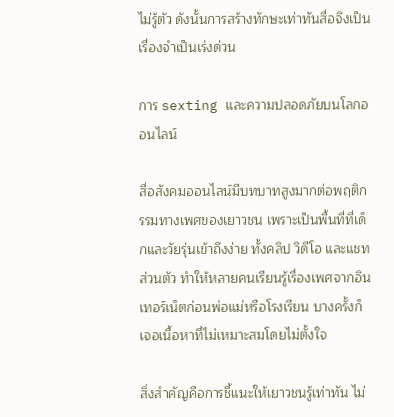ไม่รู้ตัว ดังนั้นการสร้างทักษะเท่าทันสื่อจึงเป็นเรื่องจำเป็นเร่งด่วน

การ sexting และความปลอดภัยบนโลกออนไลน์

สื่อสังคมออนไลน์มีบทบาทสูงมากต่อพฤติกรรมทางเพศของเยาวชน เพราะเป็นพื้นที่ที่เด็กและวัยรุ่นเข้าถึงง่าย ทั้งคลิป วิดีโอ และแชทส่วนตัว ทำให้หลายคนเรียนรู้เรื่องเพศจากอินเทอร์เน็ตก่อนพ่อแม่หรือโรงเรียน บางครั้งก็เจอเนื้อหาที่ไม่เหมาะสมโดยไม่ตั้งใจ

สิ่งสำคัญคือการชี้แนะให้เยาวชนรู้เท่าทัน ไม่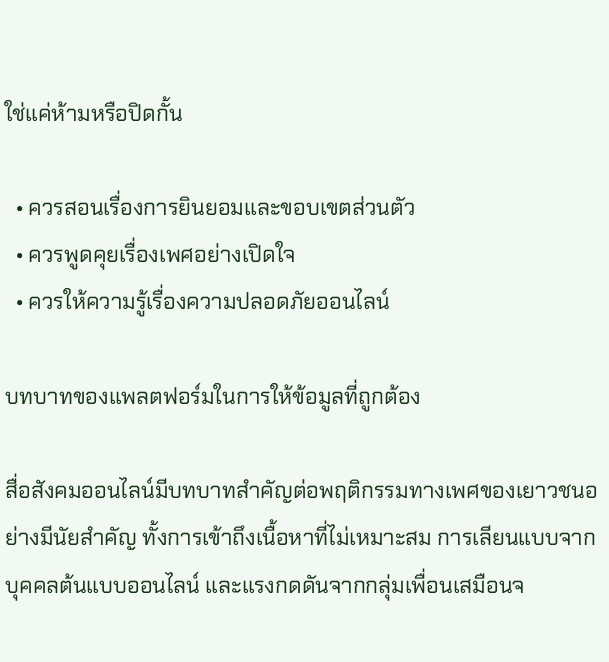ใช่แค่ห้ามหรือปิดกั้น

  • ควรสอนเรื่องการยินยอมและขอบเขตส่วนตัว
  • ควรพูดคุยเรื่องเพศอย่างเปิดใจ
  • ควรให้ความรู้เรื่องความปลอดภัยออนไลน์

บทบาทของแพลตฟอร์มในการให้ข้อมูลที่ถูกต้อง

สื่อสังคมออนไลน์มีบทบาทสำคัญต่อพฤติกรรมทางเพศของเยาวชนอย่างมีนัยสำคัญ ทั้งการเข้าถึงเนื้อหาที่ไม่เหมาะสม การเลียนแบบจากบุคคลต้นแบบออนไลน์ และแรงกดดันจากกลุ่มเพื่อนเสมือนจ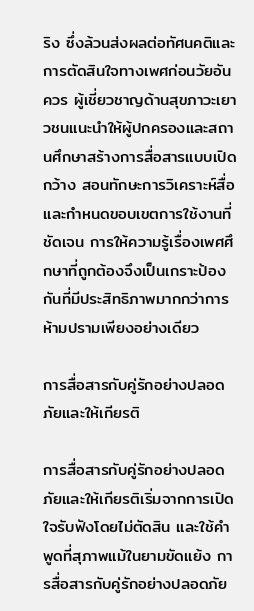ริง ซึ่งล้วนส่งผลต่อทัศนคติและการตัดสินใจทางเพศก่อนวัยอันควร ผู้เชี่ยวชาญด้านสุขภาวะเยาวชนแนะนำให้ผู้ปกครองและสถานศึกษาสร้างการสื่อสารแบบเปิดกว้าง สอนทักษะการวิเคราะห์สื่อ และกำหนดขอบเขตการใช้งานที่ชัดเจน การให้ความรู้เรื่องเพศศึกษาที่ถูกต้องจึงเป็นเกราะป้องกันที่มีประสิทธิภาพมากกว่าการห้ามปรามเพียงอย่างเดียว

การสื่อสารกับคู่รักอย่างปลอดภัยและให้เกียรติ

การสื่อสารกับคู่รักอย่างปลอดภัยและให้เกียรติเริ่มจากการเปิดใจรับฟังโดยไม่ตัดสิน และใช้คำพูดที่สุภาพแม้ในยามขัดแย้ง การสื่อสารกับคู่รักอย่างปลอดภัย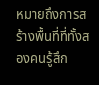หมายถึงการสร้างพื้นที่ที่ทั้งสองคนรู้สึก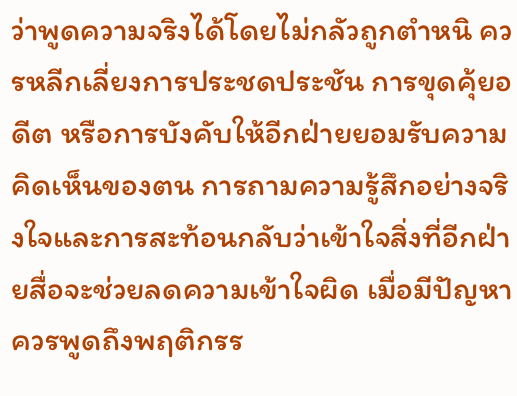ว่าพูดความจริงได้โดยไม่กลัวถูกตำหนิ ควรหลีกเลี่ยงการประชดประชัน การขุดคุ้ยอดีต หรือการบังคับให้อีกฝ่ายยอมรับความคิดเห็นของตน การถามความรู้สึกอย่างจริงใจและการสะท้อนกลับว่าเข้าใจสิ่งที่อีกฝ่ายสื่อจะช่วยลดความเข้าใจผิด เมื่อมีปัญหาควรพูดถึงพฤติกรร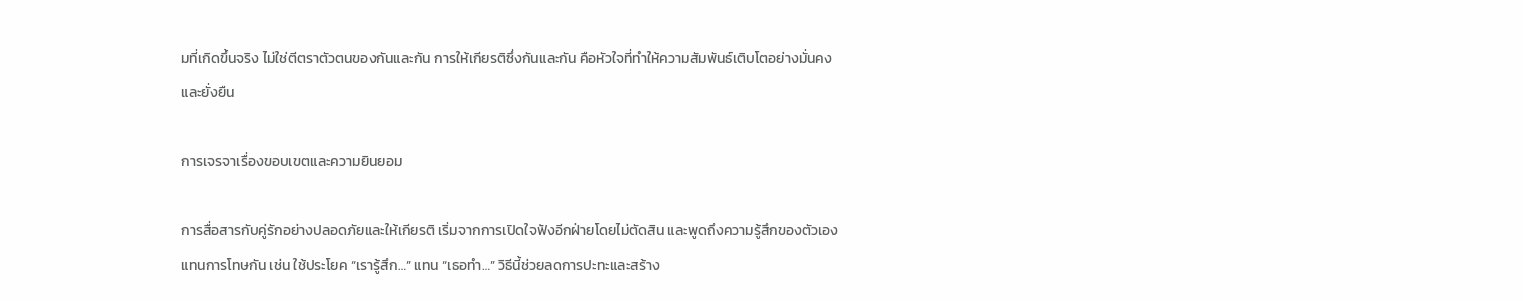มที่เกิดขึ้นจริง ไม่ใช่ตีตราตัวตนของกันและกัน การให้เกียรติซึ่งกันและกัน คือหัวใจที่ทำให้ความสัมพันธ์เติบโตอย่างมั่นคงและยั่งยืน

การเจรจาเรื่องขอบเขตและความยินยอม

การสื่อสารกับคู่รักอย่างปลอดภัยและให้เกียรติ เริ่มจากการเปิดใจฟังอีกฝ่ายโดยไม่ตัดสิน และพูดถึงความรู้สึกของตัวเองแทนการโทษกัน เช่น ใช้ประโยค “เรารู้สึก…” แทน “เธอทำ…” วิธีนี้ช่วยลดการปะทะและสร้าง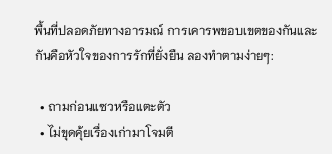พื้นที่ปลอดภัยทางอารมณ์ การเคารพขอบเขตของกันและกันคือหัวใจของการรักที่ยั่งยืน ลองทำตามง่ายๆ:

  • ถามก่อนแซวหรือแตะตัว
  • ไม่ขุดคุ้ยเรื่องเก่ามาโจมตี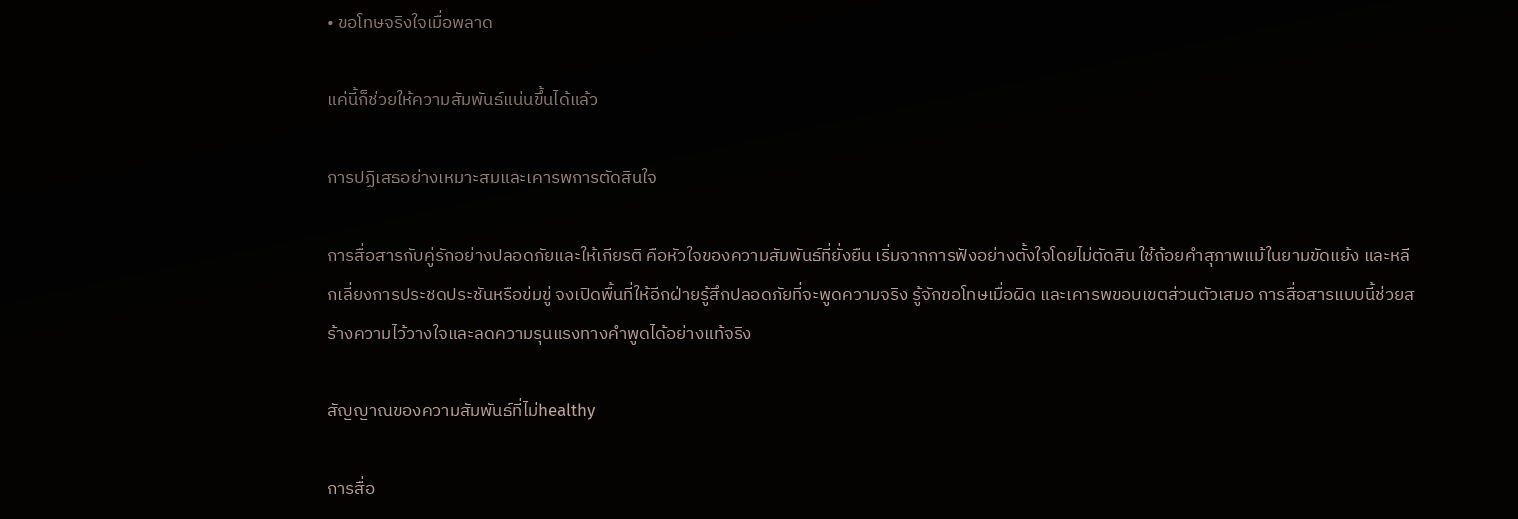• ขอโทษจริงใจเมื่อพลาด

แค่นี้ก็ช่วยให้ความสัมพันธ์แน่นขึ้นได้แล้ว

การปฏิเสธอย่างเหมาะสมและเคารพการตัดสินใจ

การสื่อสารกับคู่รักอย่างปลอดภัยและให้เกียรติ คือหัวใจของความสัมพันธ์ที่ยั่งยืน เริ่มจากการฟังอย่างตั้งใจโดยไม่ตัดสิน ใช้ถ้อยคำสุภาพแม้ในยามขัดแย้ง และหลีกเลี่ยงการประชดประชันหรือข่มขู่ จงเปิดพื้นที่ให้อีกฝ่ายรู้สึกปลอดภัยที่จะพูดความจริง รู้จักขอโทษเมื่อผิด และเคารพขอบเขตส่วนตัวเสมอ การสื่อสารแบบนี้ช่วยสร้างความไว้วางใจและลดความรุนแรงทางคำพูดได้อย่างแท้จริง

สัญญาณของความสัมพันธ์ที่ไม่healthy

การสื่อ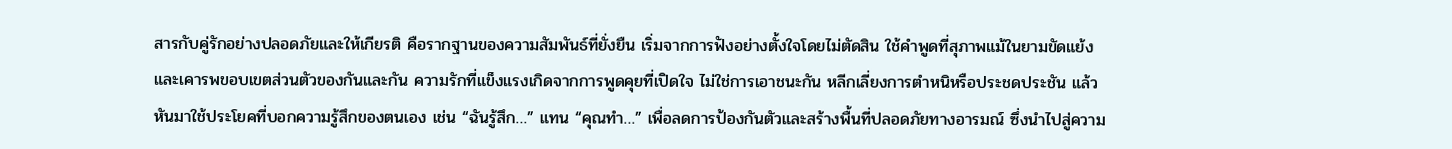สารกับคู่รักอย่างปลอดภัยและให้เกียรติ คือรากฐานของความสัมพันธ์ที่ยั่งยืน เริ่มจากการฟังอย่างตั้งใจโดยไม่ตัดสิน ใช้คำพูดที่สุภาพแม้ในยามขัดแย้ง และเคารพขอบเขตส่วนตัวของกันและกัน ความรักที่แข็งแรงเกิดจากการพูดคุยที่เปิดใจ ไม่ใช่การเอาชนะกัน หลีกเลี่ยงการตำหนิหรือประชดประชัน แล้วหันมาใช้ประโยคที่บอกความรู้สึกของตนเอง เช่น “ฉันรู้สึก…” แทน “คุณทำ…” เพื่อลดการป้องกันตัวและสร้างพื้นที่ปลอดภัยทางอารมณ์ ซึ่งนำไปสู่ความ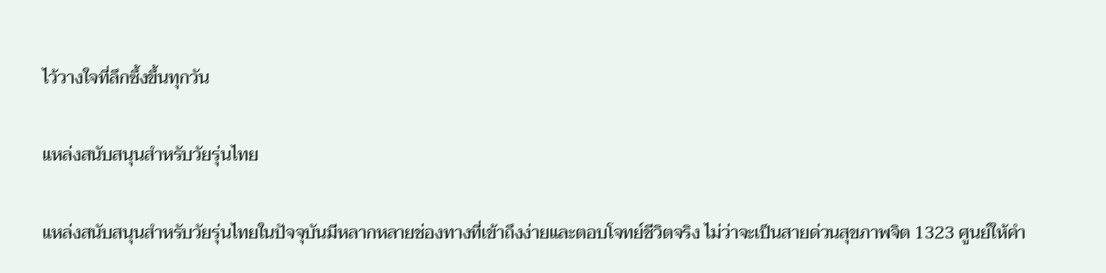ไว้วางใจที่ลึกซึ้งขึ้นทุกวัน

แหล่งสนับสนุนสำหรับวัยรุ่นไทย

แหล่งสนับสนุนสำหรับวัยรุ่นไทยในปัจจุบันมีหลากหลายช่องทางที่เข้าถึงง่ายและตอบโจทย์ชีวิตจริง ไม่ว่าจะเป็นสายด่วนสุขภาพจิต 1323 ศูนย์ให้คำ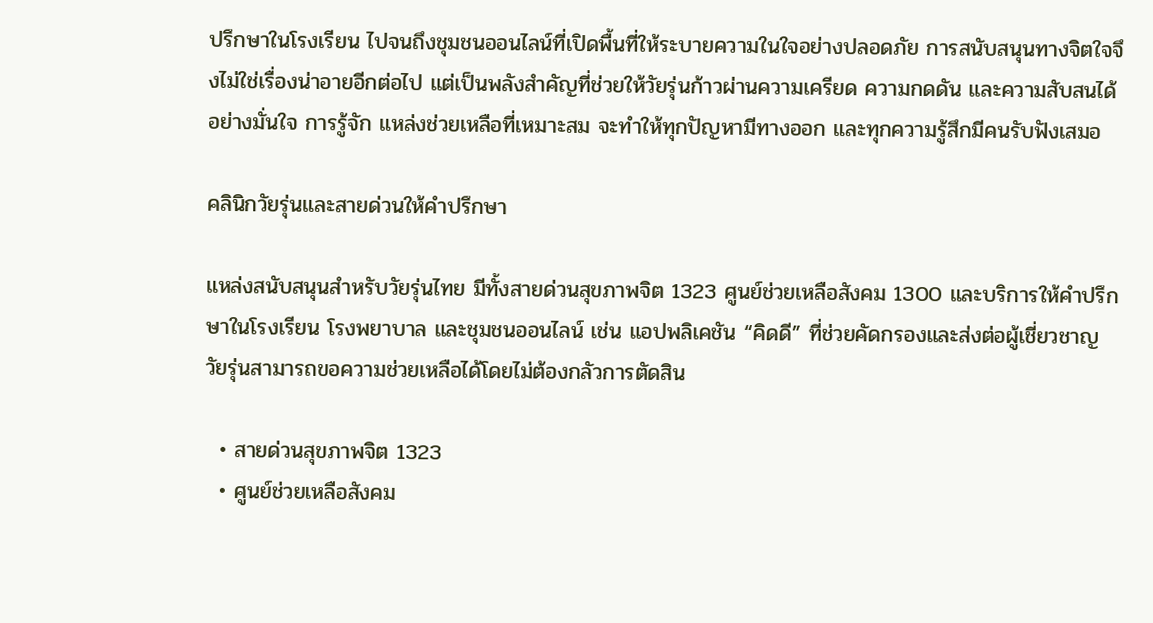ปรึกษาในโรงเรียน ไปจนถึงชุมชนออนไลน์ที่เปิดพื้นที่ให้ระบายความในใจอย่างปลอดภัย การสนับสนุนทางจิตใจจึงไม่ใช่เรื่องน่าอายอีกต่อไป แต่เป็นพลังสำคัญที่ช่วยให้วัยรุ่นก้าวผ่านความเครียด ความกดดัน และความสับสนได้อย่างมั่นใจ การรู้จัก แหล่งช่วยเหลือที่เหมาะสม จะทำให้ทุกปัญหามีทางออก และทุกความรู้สึกมีคนรับฟังเสมอ

คลินิกวัยรุ่นและสายด่วนให้คำปรึกษา

แหล่งสนับสนุนสำหรับวัยรุ่นไทย มีทั้งสายด่วนสุขภาพจิต 1323 ศูนย์ช่วยเหลือสังคม 1300 และบริการให้คำปรึกษาในโรงเรียน โรงพยาบาล และชุมชนออนไลน์ เช่น แอปพลิเคชัน “คิดดี” ที่ช่วยคัดกรองและส่งต่อผู้เชี่ยวชาญ วัยรุ่นสามารถขอความช่วยเหลือได้โดยไม่ต้องกลัวการตัดสิน

  • สายด่วนสุขภาพจิต 1323
  • ศูนย์ช่วยเหลือสังคม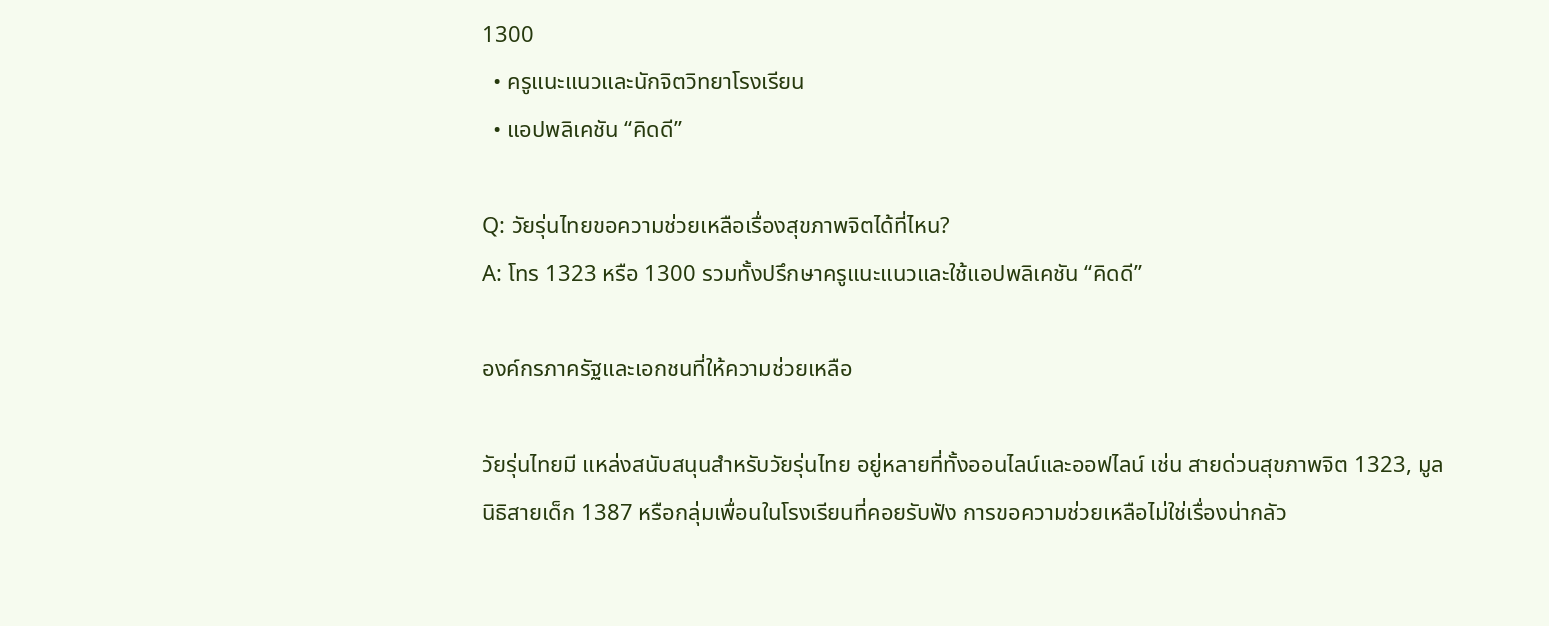1300
  • ครูแนะแนวและนักจิตวิทยาโรงเรียน
  • แอปพลิเคชัน “คิดดี”

Q: วัยรุ่นไทยขอความช่วยเหลือเรื่องสุขภาพจิตได้ที่ไหน?
A: โทร 1323 หรือ 1300 รวมทั้งปรึกษาครูแนะแนวและใช้แอปพลิเคชัน “คิดดี”

องค์กรภาครัฐและเอกชนที่ให้ความช่วยเหลือ

วัยรุ่นไทยมี แหล่งสนับสนุนสำหรับวัยรุ่นไทย อยู่หลายที่ทั้งออนไลน์และออฟไลน์ เช่น สายด่วนสุขภาพจิต 1323, มูลนิธิสายเด็ก 1387 หรือกลุ่มเพื่อนในโรงเรียนที่คอยรับฟัง การขอความช่วยเหลือไม่ใช่เรื่องน่ากลัว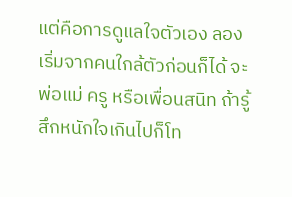แต่คือการดูแลใจตัวเอง ลองเริ่มจากคนใกล้ตัวก่อนก็ได้ จะพ่อแม่ ครู หรือเพื่อนสนิท ถ้ารู้สึกหนักใจเกินไปก็โท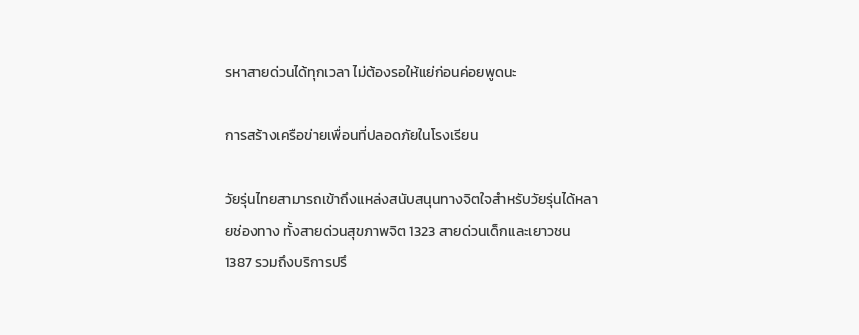รหาสายด่วนได้ทุกเวลา ไม่ต้องรอให้แย่ก่อนค่อยพูดนะ

การสร้างเครือข่ายเพื่อนที่ปลอดภัยในโรงเรียน

วัยรุ่นไทยสามารถเข้าถึงแหล่งสนับสนุนทางจิตใจสำหรับวัยรุ่นได้หลายช่องทาง ทั้งสายด่วนสุขภาพจิต 1323 สายด่วนเด็กและเยาวชน 1387 รวมถึงบริการปรึ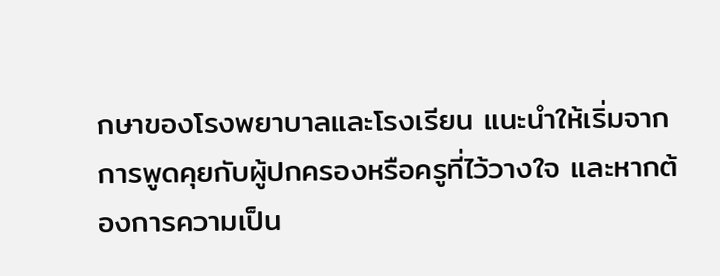กษาของโรงพยาบาลและโรงเรียน แนะนำให้เริ่มจากการพูดคุยกับผู้ปกครองหรือครูที่ไว้วางใจ และหากต้องการความเป็น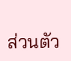ส่วนตัว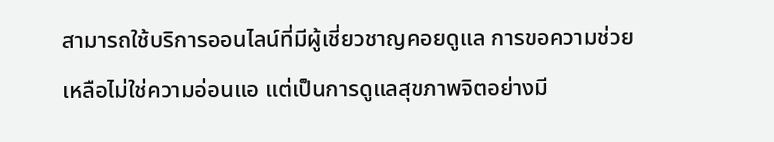สามารถใช้บริการออนไลน์ที่มีผู้เชี่ยวชาญคอยดูแล การขอความช่วยเหลือไม่ใช่ความอ่อนแอ แต่เป็นการดูแลสุขภาพจิตอย่างมี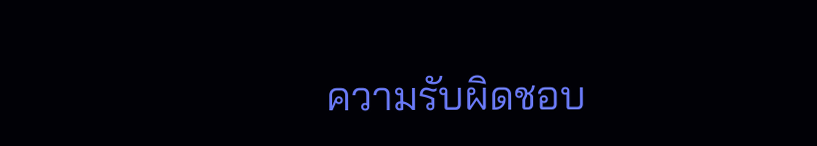ความรับผิดชอบ